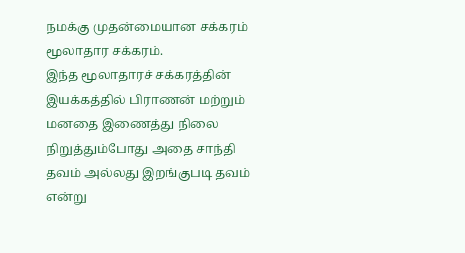நமக்கு முதன்மையான சக்கரம் மூலாதார சக்கரம்.
இந்த மூலாதாரச் சக்கரத்தின் இயக்கத்தில் பிராணன் மற்றும் மனதை இணைத்து நிலை நிறுத்தும்போது அதை சாந்தி தவம் அல்லது இறங்குபடி தவம் என்று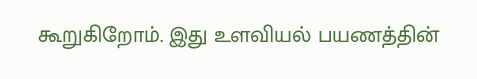கூறுகிறோம். இது உளவியல் பயணத்தின்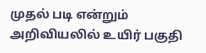முதல் படி என்றும் அறிவியலில் உயிர் பகுதி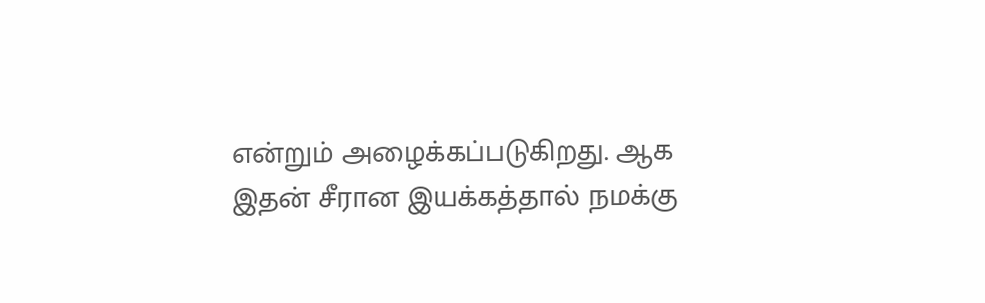என்றும் அழைக்கப்படுகிறது. ஆக இதன் சீரான இயக்கத்தால் நமக்கு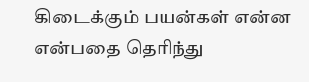கிடைக்கும் பயன்கள் என்ன என்பதை தெரிந்து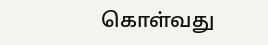கொள்வது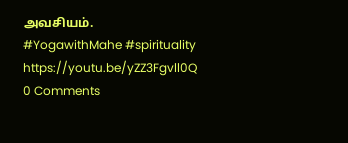அவசியம்.
#YogawithMahe #spirituality
https://youtu.be/yZZ3Fgvll0Q
0 Comments